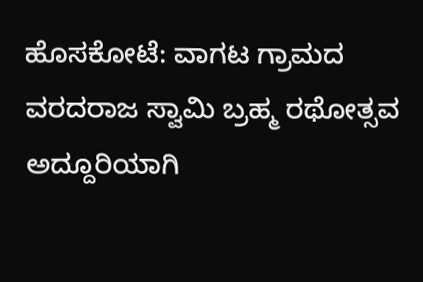ಹೊಸಕೋಟೆ: ವಾಗಟ ಗ್ರಾಮದ ವರದರಾಜ ಸ್ವಾಮಿ ಬ್ರಹ್ಮ ರಥೋತ್ಸವ ಅದ್ದೂರಿಯಾಗಿ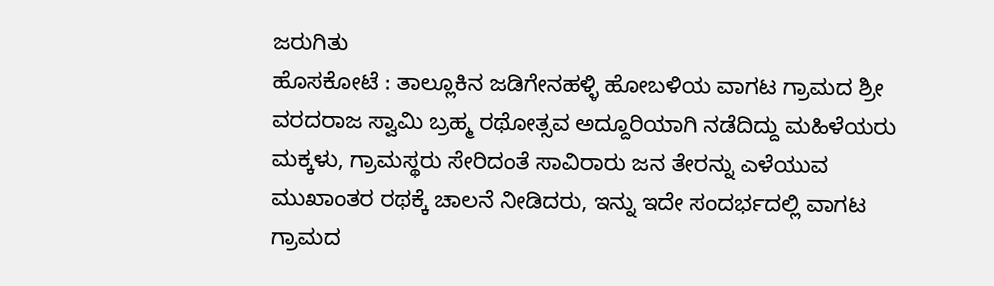ಜರುಗಿತು
ಹೊಸಕೋಟೆ : ತಾಲ್ಲೂಕಿನ ಜಡಿಗೇನಹಳ್ಳಿ ಹೋಬಳಿಯ ವಾಗಟ ಗ್ರಾಮದ ಶ್ರೀ ವರದರಾಜ ಸ್ವಾಮಿ ಬ್ರಹ್ಮ ರಥೋತ್ಸವ ಅದ್ದೂರಿಯಾಗಿ ನಡೆದಿದ್ದು ಮಹಿಳೆಯರು ಮಕ್ಕಳು, ಗ್ರಾಮಸ್ಥರು ಸೇರಿದಂತೆ ಸಾವಿರಾರು ಜನ ತೇರನ್ನು ಎಳೆಯುವ ಮುಖಾಂತರ ರಥಕ್ಕೆ ಚಾಲನೆ ನೀಡಿದರು, ಇನ್ನು ಇದೇ ಸಂದರ್ಭದಲ್ಲಿ ವಾಗಟ ಗ್ರಾಮದ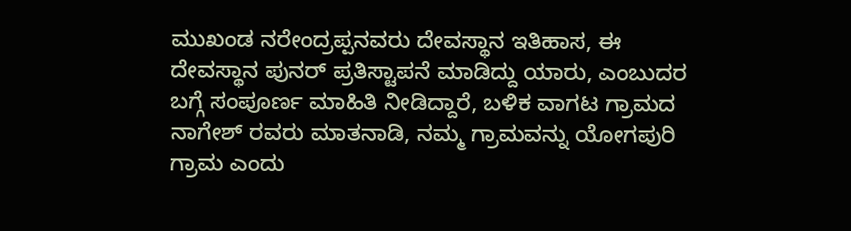ಮುಖಂಡ ನರೇಂದ್ರಪ್ಪನವರು ದೇವಸ್ಥಾನ ಇತಿಹಾಸ, ಈ ದೇವಸ್ಥಾನ ಪುನರ್ ಪ್ರತಿಸ್ಟಾಪನೆ ಮಾಡಿದ್ದು ಯಾರು, ಎಂಬುದರ ಬಗ್ಗೆ ಸಂಪೂರ್ಣ ಮಾಹಿತಿ ನೀಡಿದ್ದಾರೆ, ಬಳಿಕ ವಾಗಟ ಗ್ರಾಮದ ನಾಗೇಶ್ ರವರು ಮಾತನಾಡಿ, ನಮ್ಮ ಗ್ರಾಮವನ್ನು ಯೋಗಪುರಿ ಗ್ರಾಮ ಎಂದು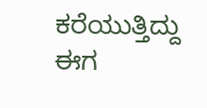ಕರೆಯುತ್ತಿದ್ದು ಈಗ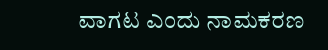ವಾಗಟ ಎಂದು ನಾಮಕರಣ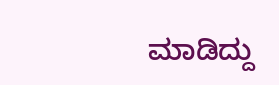ಮಾಡಿದ್ದು